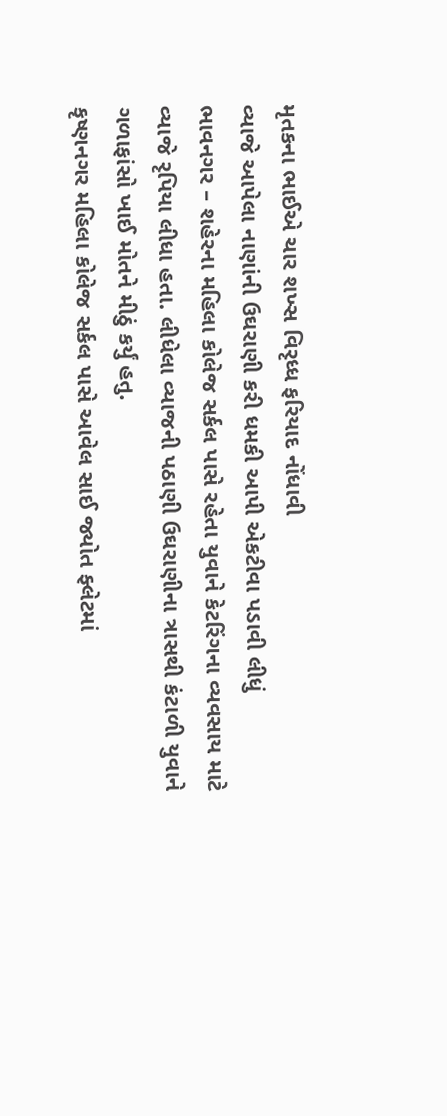મૃતકના ભાઈએ ચાર શખ્સ વિરૃધ્ધ ફરિયાદ નોંધાવી
વ્યાજે આપેલા નાણાંની ઉઘરાણી કરી ધમકી આપી એકટીવા પડાવી લીધું
ભાવનગર – શહેરના મહિલા કોલેજ સર્કલ પાસે રહેતા યુવાને કેટરિંગના વ્યવસાય માટે વ્યાજે રૃપિયા લીધા હતા. લીધેલા વ્યાજની પઠાણી ઉઘરાણીના ત્રાસથી કંટાળી યુવાને ગળાફાંસો ખાઈ મોતને મીઠું કર્યું હતુ.
કૃષ્ણનગર મહિલા કોલેજ સર્કલ પાસે આવેલ સાઈ જ્યોત ફ્લેટમાં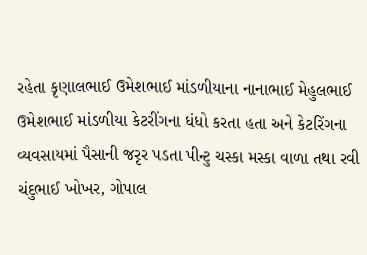રહેતા કૃણાલભાઈ ઉમેશભાઈ માંડળીયાના નાનાભાઈ મેહુલભાઈ ઉમેશભાઈ માંડળીયા કેટરીંગના ધંધો કરતા હતા અને કેટરિંગના વ્યવસાયમાં પૈસાની જરૃર પડતા પીન્ટુ ચસ્કા મસ્કા વાળા તથા રવી ચંદુભાઈ ખોખર, ગોપાલ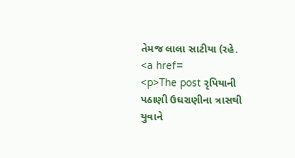તેમજ લાલા સાટીયા (રહે.
<a href=
<p>The post રૃપિયાની પઠાણી ઉઘરાણીના ત્રાસથી યુવાને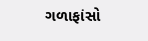ગળાફાંસો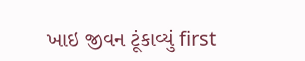ખાઇ જીવન ટૂંકાવ્યું first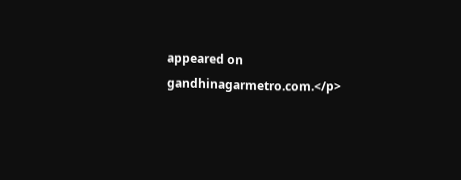appeared on gandhinagarmetro.com.</p>